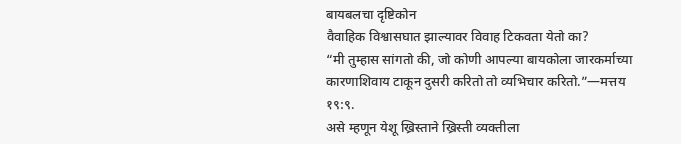बायबलचा दृष्टिकोन
वैवाहिक विश्वासघात झाल्यावर विवाह टिकवता येतो का?
“मी तुम्हास सांगतो की, जो कोणी आपल्या बायकोला जारकर्माच्या कारणाशिवाय टाकून दुसरी करितो तो व्यभिचार करितो.”—मत्तय १९:९.
असे म्हणून येशू ख्रिस्ताने ख्रिस्ती व्यक्तीला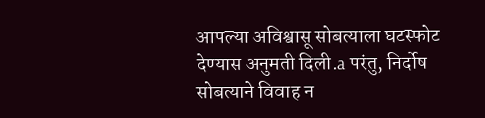आपल्या अविश्वासू सोबत्याला घटस्फोट देण्यास अनुमती दिली.a परंतु, निर्दोष सोबत्याने विवाह न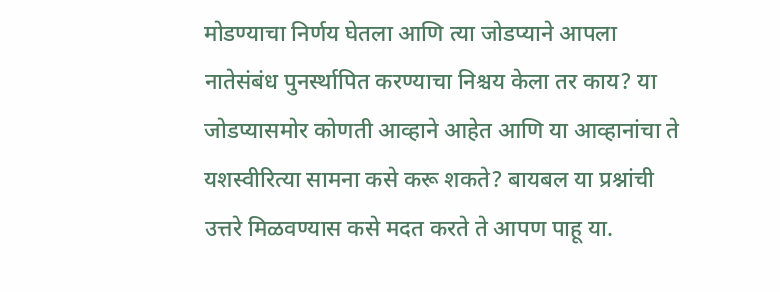मोडण्याचा निर्णय घेतला आणि त्या जोडप्याने आपला नातेसंबंध पुनर्स्थापित करण्याचा निश्चय केला तर काय? या जोडप्यासमोर कोणती आव्हाने आहेत आणि या आव्हानांचा ते यशस्वीरित्या सामना कसे करू शकते? बायबल या प्रश्नांची उत्तरे मिळवण्यास कसे मदत करते ते आपण पाहू या.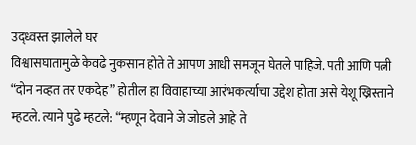उद्ध्वस्त झालेले घर
विश्वासघातामुळे केवढे नुकसान होते ते आपण आधी समजून घेतले पाहिजे. पती आणि पत्नी “दोन नव्हत तर एकदेह” होतील हा विवाहाच्या आरंभकर्त्याचा उद्देश होता असे येशू ख्रिस्ताने म्हटले. त्याने पुढे म्हटले: “म्हणून देवाने जे जोडले आहे ते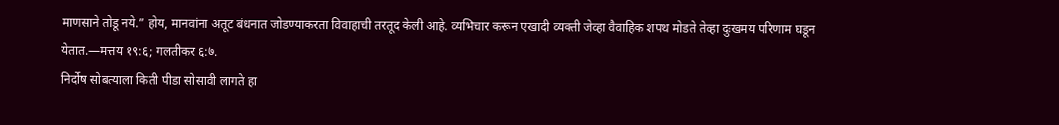माणसाने तोडू नये.” होय, मानवांना अतूट बंधनात जोडण्याकरता विवाहाची तरतूद केली आहे. व्यभिचार करून एखादी व्यक्ती जेव्हा वैवाहिक शपथ मोडते तेव्हा दुःखमय परिणाम घडून येतात.—मत्तय १९:६; गलतीकर ६:७.
निर्दोष सोबत्याला किती पीडा सोसावी लागते हा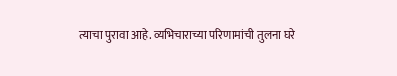त्याचा पुरावा आहे. व्यभिचाराच्या परिणामांची तुलना घरे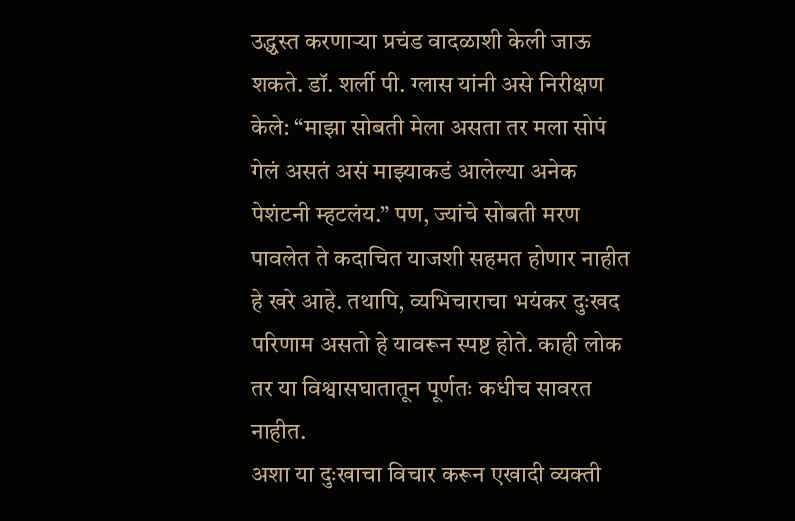उद्ध्वस्त करणाऱ्या प्रचंड वादळाशी केली जाऊ शकते. डॉ. शर्ली पी. ग्लास यांनी असे निरीक्षण केले: “माझा सोबती मेला असता तर मला सोपं गेलं असतं असं माझ्याकडं आलेल्या अनेक पेशंटनी म्हटलंय.” पण, ज्यांचे सोबती मरण पावलेत ते कदाचित याजशी सहमत होणार नाहीत हे खरे आहे. तथापि, व्यभिचाराचा भयंकर दुःखद परिणाम असतो हे यावरून स्पष्ट होते. काही लोक तर या विश्वासघातातून पूर्णतः कधीच सावरत नाहीत.
अशा या दुःखाचा विचार करून एखादी व्यक्ती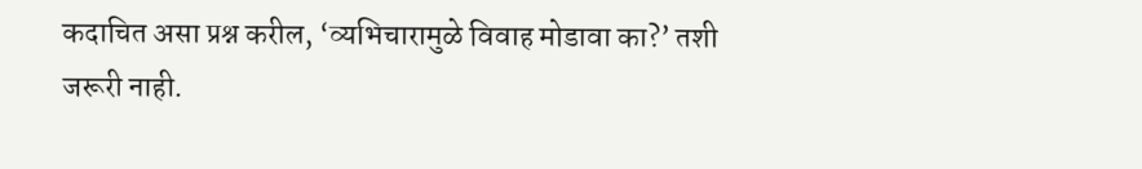कदाचित असा प्रश्न करील, ‘व्यभिचारामुळे विवाह मोडावा का?’ तशी जरूरी नाही.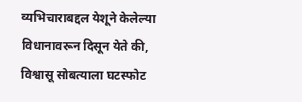व्यभिचाराबद्दल येशूने केलेल्या विधानावरून दिसून येते की, विश्वासू सोबत्याला घटस्फोट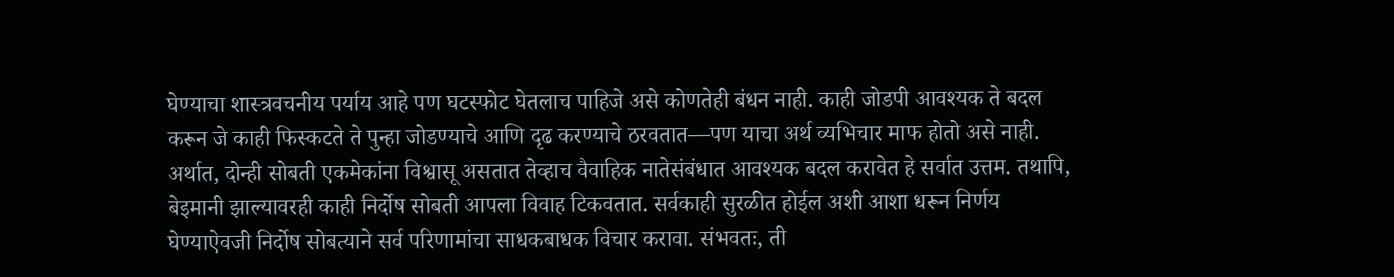घेण्याचा शास्त्रवचनीय पर्याय आहे पण घटस्फोट घेतलाच पाहिजे असे कोणतेही बंधन नाही. काही जोडपी आवश्यक ते बदल करून जे काही फिस्कटते ते पुन्हा जोडण्याचे आणि दृढ करण्याचे ठरवतात—पण याचा अर्थ व्यभिचार माफ होतो असे नाही.
अर्थात, दोन्ही सोबती एकमेकांना विश्वासू असतात तेव्हाच वैवाहिक नातेसंबंधात आवश्यक बदल करावेत हे सर्वात उत्तम. तथापि, बेइमानी झाल्यावरही काही निर्दोष सोबती आपला विवाह टिकवतात. सर्वकाही सुरळीत होईल अशी आशा धरून निर्णय घेण्याऐवजी निर्दोष सोबत्याने सर्व परिणामांचा साधकबाधक विचार करावा. संभवतः, ती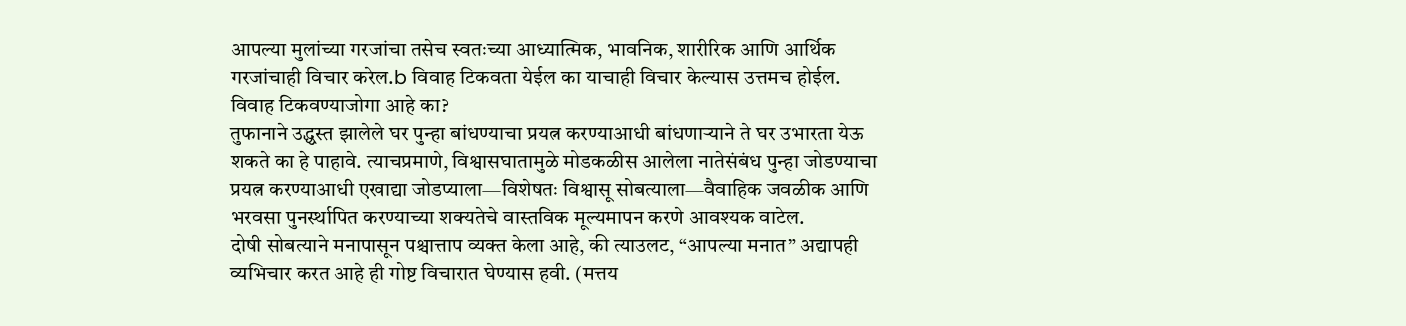आपल्या मुलांच्या गरजांचा तसेच स्वतःच्या आध्यात्मिक, भावनिक, शारीरिक आणि आर्थिक गरजांचाही विचार करेल.b विवाह टिकवता येईल का याचाही विचार केल्यास उत्तमच होईल.
विवाह टिकवण्याजोगा आहे का?
तुफानाने उद्ध्वस्त झालेले घर पुन्हा बांधण्याचा प्रयत्न करण्याआधी बांधणाऱ्याने ते घर उभारता येऊ शकते का हे पाहावे. त्याचप्रमाणे, विश्वासघातामुळे मोडकळीस आलेला नातेसंबंध पुन्हा जोडण्याचा प्रयत्न करण्याआधी एखाद्या जोडप्याला—विशेषतः विश्वासू सोबत्याला—वैवाहिक जवळीक आणि भरवसा पुनर्स्थापित करण्याच्या शक्यतेचे वास्तविक मूल्यमापन करणे आवश्यक वाटेल.
दोषी सोबत्याने मनापासून पश्चात्ताप व्यक्त केला आहे, की त्याउलट, “आपल्या मनात” अद्यापही व्यभिचार करत आहे ही गोष्ट विचारात घेण्यास हवी. (मत्तय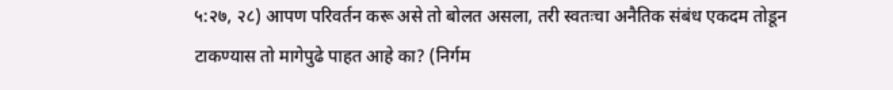५:२७, २८) आपण परिवर्तन करू असे तो बोलत असला, तरी स्वतःचा अनैतिक संबंध एकदम तोडून टाकण्यास तो मागेपुढे पाहत आहे का? (निर्गम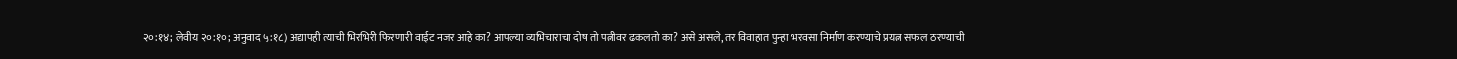२०:१४; लेवीय २०:१०; अनुवाद ५:१८) अद्यापही त्याची भिरभिरी फिरणारी वाईट नजर आहे का? आपल्या व्यभिचाराचा दोष तो पत्नीवर ढकलतो का? असे असले, तर विवाहात पुन्हा भरवसा निर्माण करण्याचे प्रयत्न सफल ठरण्याची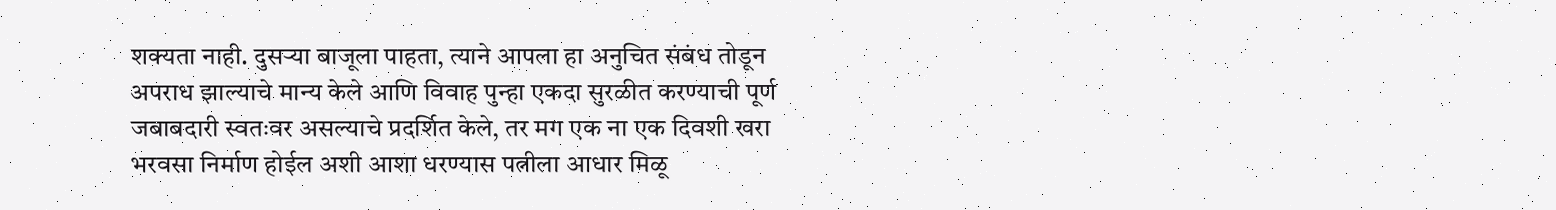शक्यता नाही. दुसऱ्या बाजूला पाहता, त्याने आपला हा अनुचित संबंध तोडून अपराध झाल्याचे मान्य केले आणि विवाह पुन्हा एकदा सुरळीत करण्याची पूर्ण जबाबदारी स्वतःवर असल्याचे प्रदर्शित केले, तर मग एक ना एक दिवशी खरा भरवसा निर्माण होईल अशी आशा धरण्यास पत्नीला आधार मिळू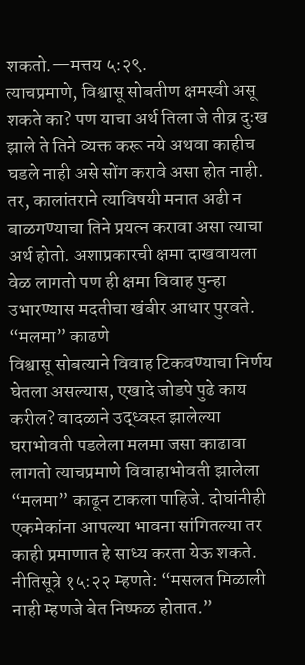शकतो.—मत्तय ५:२९.
त्याचप्रमाणे, विश्वासू सोबतीण क्षमस्वी असू शकते का? पण याचा अर्थ तिला जे तीव्र दुःख झाले ते तिने व्यक्त करू नये अथवा काहीच घडले नाही असे सोंग करावे असा होत नाही. तर, कालांतराने त्याविषयी मनात अढी न बाळगण्याचा तिने प्रयत्न करावा असा त्याचा अर्थ होतो. अशाप्रकारची क्षमा दाखवायला वेळ लागतो पण ही क्षमा विवाह पुन्हा उभारण्यास मदतीचा खंबीर आधार पुरवते.
“मलमा” काढणे
विश्वासू सोबत्याने विवाह टिकवण्याचा निर्णय घेतला असल्यास, एखादे जोडपे पुढे काय करील? वादळाने उद्ध्वस्त झालेल्या घराभोवती पडलेला मलमा जसा काढावा लागतो त्याचप्रमाणे विवाहाभोवती झालेला “मलमा” काढून टाकला पाहिजे. दोघांनीही एकमेकांना आपल्या भावना सांगितल्या तर काही प्रमाणात हे साध्य करता येऊ शकते. नीतिसूत्रे १५:२२ म्हणते: “मसलत मिळाली नाही म्हणजे बेत निष्फळ होतात.”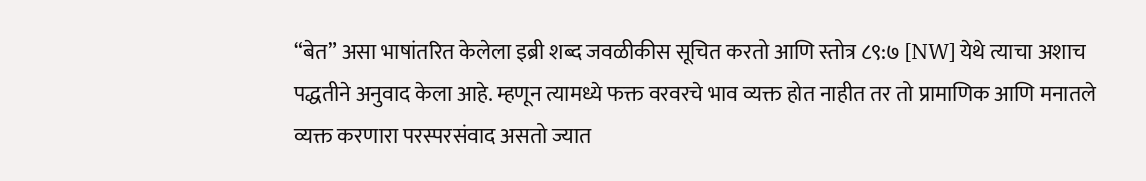“बेत” असा भाषांतरित केलेला इब्री शब्द जवळीकीस सूचित करतो आणि स्तोत्र ८९:७ [NW] येथे त्याचा अशाच पद्धतीने अनुवाद केला आहे. म्हणून त्यामध्ये फक्त वरवरचे भाव व्यक्त होत नाहीत तर तो प्रामाणिक आणि मनातले व्यक्त करणारा परस्परसंवाद असतो ज्यात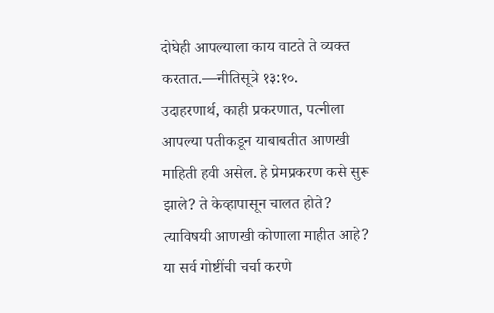दोघेही आपल्याला काय वाटते ते व्यक्त करतात.—नीतिसूत्रे १३:१०.
उदाहरणार्थ, काही प्रकरणात, पत्नीला आपल्या पतीकडून याबाबतीत आणखी माहिती हवी असेल. हे प्रेमप्रकरण कसे सुरू झाले? ते केव्हापासून चालत होते? त्याविषयी आणखी कोणाला माहीत आहे? या सर्व गोष्टींची चर्चा करणे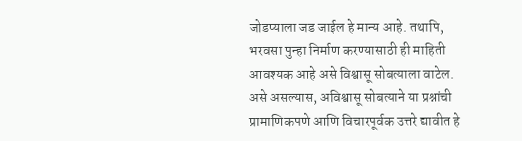जोडप्याला जड जाईल हे मान्य आहे. तथापि, भरवसा पुन्हा निर्माण करण्यासाठी ही माहिती आवश्यक आहे असे विश्वासू सोबत्याला वाटेल. असे असल्यास, अविश्वासू सोबत्याने या प्रश्नांची प्रामाणिकपणे आणि विचारपूर्वक उत्तरे द्यावीत हे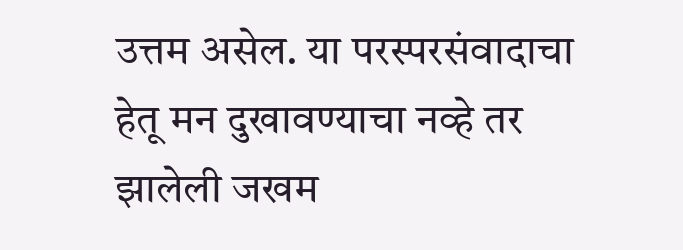उत्तम असेल. या परस्परसंवादाचा हेतू मन दुखावण्याचा नव्हे तर झालेली जखम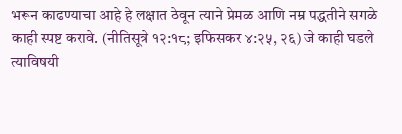भरून काढण्याचा आहे हे लक्षात ठेवून त्याने प्रेमळ आणि नम्र पद्धतीने सगळे काही स्पष्ट करावे. (नीतिसूत्रे १२:१८; इफिसकर ४:२५, २६) जे काही घडले त्याविषयी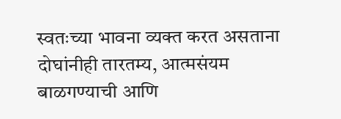स्वतःच्या भावना व्यक्त करत असताना दोघांनीही तारतम्य, आत्मसंयम बाळगण्याची आणि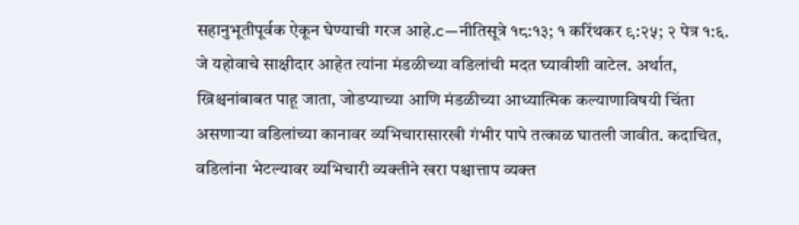सहानुभूतीपूर्वक ऐकून घेण्याची गरज आहे.c—नीतिसूत्रे १८:१३; १ करिंथकर ९:२५; २ पेत्र १:६.
जे यहोवाचे साक्षीदार आहेत त्यांना मंडळीच्या वडिलांची मदत घ्यावीशी वाटेल. अर्थात, ख्रिश्चनांबाबत पाहू जाता, जोडप्याच्या आणि मंडळीच्या आध्यात्मिक कल्याणाविषयी चिंता असणाऱ्या वडिलांच्या कानावर व्यभिचारासारखी गंभीर पापे तत्काळ घातली जावीत. कदाचित, वडिलांना भेटल्यावर व्यभिचारी व्यक्तीने खरा पश्चात्ताप व्यक्त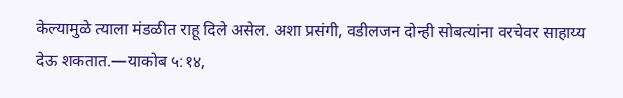केल्यामुळे त्याला मंडळीत राहू दिले असेल. अशा प्रसंगी, वडीलजन दोन्ही सोबत्यांना वरचेवर साहाय्य देऊ शकतात.—याकोब ५:१४,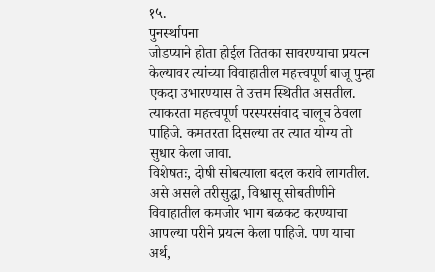१५.
पुनर्स्थापना
जोडप्याने होता होईल तितका सावरण्याचा प्रयत्न केल्यावर त्यांच्या विवाहातील महत्त्वपूर्ण बाजू पुन्हा एकदा उभारण्यास ते उत्तम स्थितीत असतील. त्याकरता महत्त्वपूर्ण परस्परसंवाद चालूच ठेवला पाहिजे. कमतरता दिसल्या तर त्यात योग्य तो सुधार केला जावा.
विशेषतः, दोषी सोबत्याला बदल करावे लागतील. असे असले तरीसुद्धा, विश्वासू सोबतीणीने विवाहातील कमजोर भाग बळकट करण्याचा आपल्या परीने प्रयत्न केला पाहिजे. पण याचा अर्थ,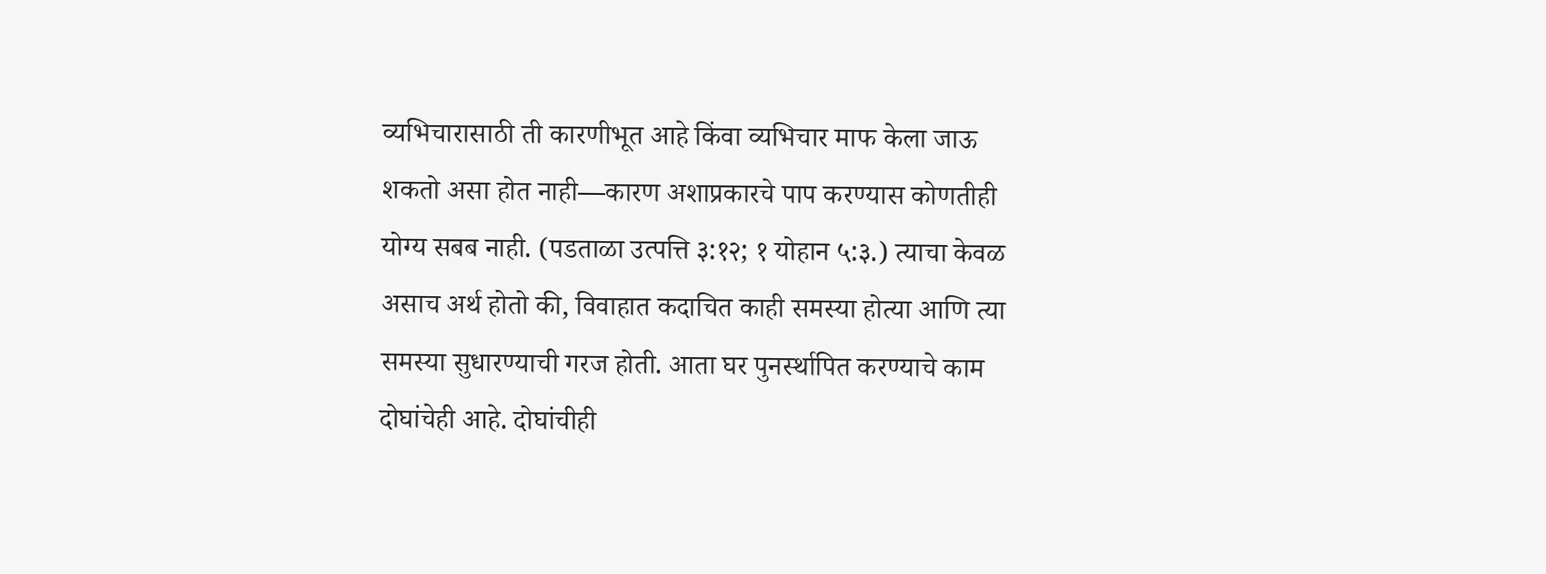व्यभिचारासाठी ती कारणीभूत आहे किंवा व्यभिचार माफ केला जाऊ शकतो असा होत नाही—कारण अशाप्रकारचे पाप करण्यास कोणतीही योग्य सबब नाही. (पडताळा उत्पत्ति ३:१२; १ योहान ५:३.) त्याचा केवळ असाच अर्थ होतो की, विवाहात कदाचित काही समस्या होत्या आणि त्या समस्या सुधारण्याची गरज होती. आता घर पुनर्स्थापित करण्याचे काम दोघांचेही आहे. दोघांचीही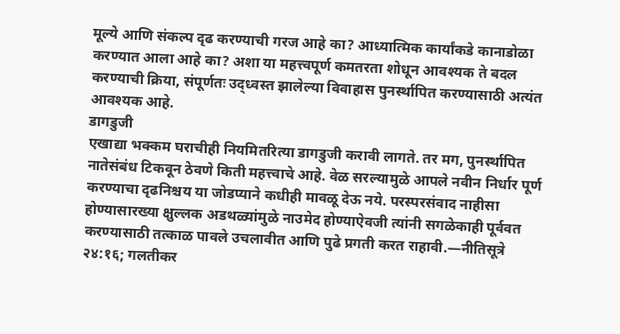मूल्ये आणि संकल्प दृढ करण्याची गरज आहे का? आध्यात्मिक कार्यांकडे कानाडोळा करण्यात आला आहे का? अशा या महत्त्वपूर्ण कमतरता शोधून आवश्यक ते बदल करण्याची क्रिया, संपूर्णतः उद्ध्वस्त झालेल्या विवाहास पुनर्स्थापित करण्यासाठी अत्यंत आवश्यक आहे.
डागडुजी
एखाद्या भक्कम घराचीही नियमितरित्या डागडुजी करावी लागते. तर मग, पुनर्स्थापित नातेसंबंध टिकवून ठेवणे किती महत्त्वाचे आहे. वेळ सरल्यामुळे आपले नवीन निर्धार पूर्ण करण्याचा दृढनिश्चय या जोडप्याने कधीही मावळू देऊ नये. परस्परसंवाद नाहीसा होण्यासारख्या क्षुल्लक अडथळ्यांमुळे नाउमेद होण्याऐवजी त्यांनी सगळेकाही पूर्ववत करण्यासाठी तत्काळ पावले उचलावीत आणि पुढे प्रगती करत राहावी.—नीतिसूत्रे २४:१६; गलतीकर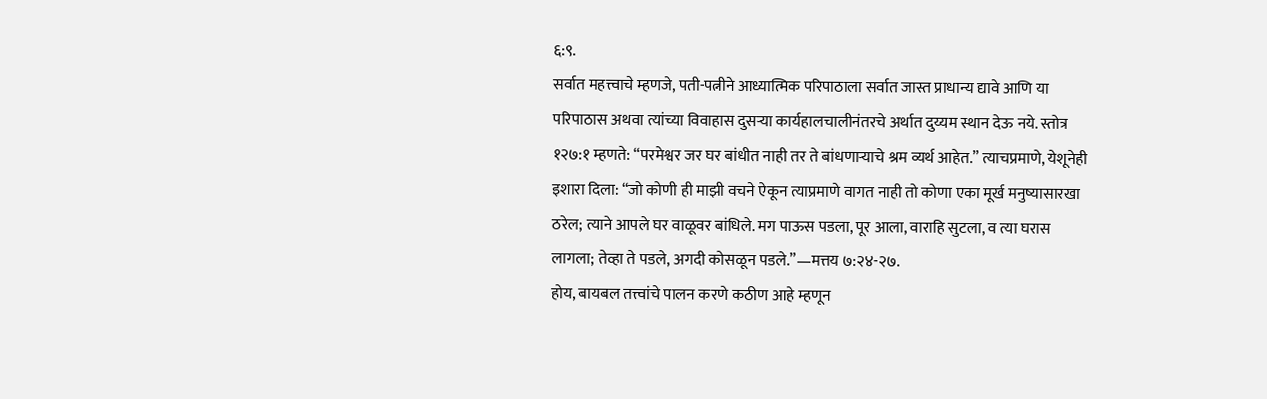६:९.
सर्वात महत्त्वाचे म्हणजे, पती-पत्नीने आध्यात्मिक परिपाठाला सर्वात जास्त प्राधान्य द्यावे आणि या परिपाठास अथवा त्यांच्या विवाहास दुसऱ्या कार्यहालचालीनंतरचे अर्थात दुय्यम स्थान देऊ नये. स्तोत्र १२७:१ म्हणते: “परमेश्वर जर घर बांधीत नाही तर ते बांधणाऱ्याचे श्रम व्यर्थ आहेत.” त्याचप्रमाणे, येशूनेही इशारा दिला: “जो कोणी ही माझी वचने ऐकून त्याप्रमाणे वागत नाही तो कोणा एका मूर्ख मनुष्यासारखा ठरेल; त्याने आपले घर वाळूवर बांधिले. मग पाऊस पडला, पूर आला, वाराहि सुटला, व त्या घरास लागला; तेव्हा ते पडले, अगदी कोसळून पडले.”—मत्तय ७:२४-२७.
होय, बायबल तत्त्वांचे पालन करणे कठीण आहे म्हणून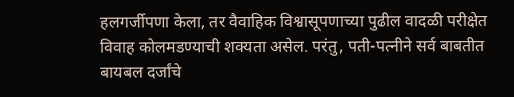हलगर्जीपणा केला, तर वैवाहिक विश्वासूपणाच्या पुढील वादळी परीक्षेत विवाह कोलमडण्याची शक्यता असेल. परंतु, पती-पत्नीने सर्व बाबतीत बायबल दर्जांचे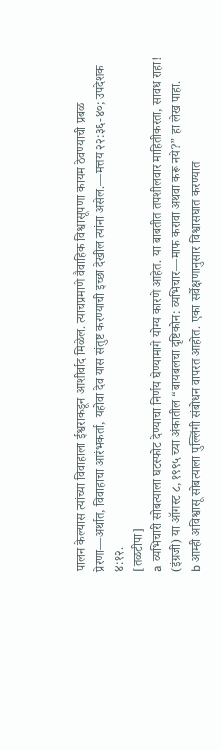पालन केल्यास त्यांच्या विवाहाला ईश्वराकडून आशीर्वाद मिळेल. त्याचप्रमाणे वैवाहिक विश्वासूपणा कायम ठेवण्याची प्रबळ प्रेरणा—अर्थात, विवाहाचा आरंभकर्ता, यहोवा देव यास संतुष्ट करण्याची इच्छा देखील त्यांना असेल.—मत्तय २२:३६-४०; उपदेशक ४:१२.
[तळटीपा]
a व्यभिचारी सोबत्याला घटस्फोट देण्याचा निर्णय घेण्यामागे योग्य कारणे आहेत. या बाबतीत तपशीलवार माहितीकरता, सावध राहा! (इंग्रजी) या ऑगस्ट ८, १९९५ च्या अंकातील “बायबलचा दृष्टिकोन: व्यभिचार—माफ करावा अथवा करू नये?” हा लेख पाहा.
b आम्ही अविश्वासू सोबत्याला पुल्लिंगी संबोधन वापरत आहोत. एका सर्वेक्षणानुसार विश्वासघात करण्यात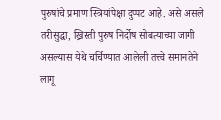पुरुषांचे प्रमाण स्त्रियांपेक्षा दुप्पट आहे. असे असले तरीसुद्धा, ख्रिस्ती पुरुष निर्दोष सोबत्याच्या जागी असल्यास येथे चर्चिण्यात आलेली तत्त्वे समानतेने लागू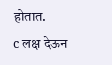होतात.
c लक्ष देऊन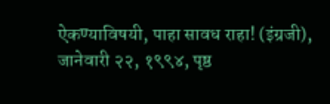ऐकण्याविषयी, पाहा सावध राहा! (इंग्रजी), जानेवारी २२, १९९४, पृष्ठ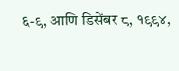६-९, आणि डिसेंबर ८, १९९४,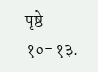पृष्ठे १०-१३.